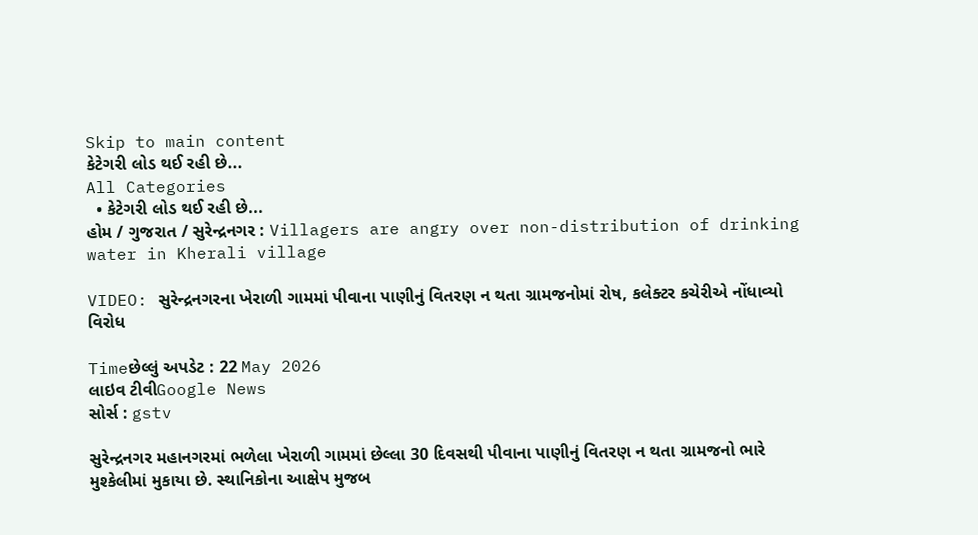Skip to main content
કેટેગરી લોડ થઈ રહી છે...
All Categories
  • કેટેગરી લોડ થઈ રહી છે...
હોમ / ગુજરાત / સુરેન્દ્રનગર : Villagers are angry over non-distribution of drinking water in Kherali village

VIDEO: સુરેન્દ્રનગરના ખેરાળી ગામમાં પીવાના પાણીનું વિતરણ ન થતા ગ્રામજનોમાં રોષ, કલેક્ટર કચેરીએ નોંધાવ્યો વિરોધ

Timeછેલ્લું અપડેટ : 22 May 2026
લાઇવ ટીવીGoogle News
સોર્સ : gstv

સુરેન્દ્રનગર મહાનગરમાં ભળેલા ખેરાળી ગામમાં છેલ્લા 30 દિવસથી પીવાના પાણીનું વિતરણ ન થતા ગ્રામજનો ભારે મુશ્કેલીમાં મુકાયા છે. સ્થાનિકોના આક્ષેપ મુજબ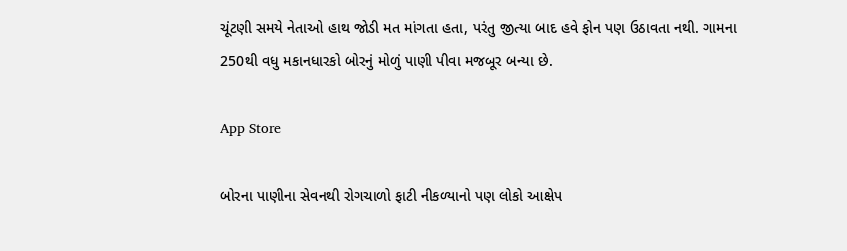ચૂંટણી સમયે નેતાઓ હાથ જોડી મત માંગતા હતા, પરંતુ જીત્યા બાદ હવે ફોન પણ ઉઠાવતા નથી. ગામના 250થી વધુ મકાનધારકો બોરનું મોળું પાણી પીવા મજબૂર બન્યા છે.

App Store

બોરના પાણીના સેવનથી રોગચાળો ફાટી નીકળ્યાનો પણ લોકો આક્ષેપ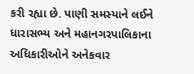કરી રહ્યા છે. પાણી સમસ્યાને લઈને ધારાસભ્ય અને મહાનગરપાલિકાના અધિકારીઓને અનેકવાર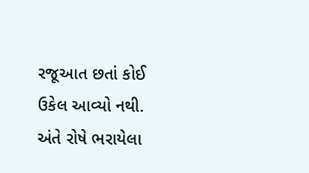રજૂઆત છતાં કોઈ ઉકેલ આવ્યો નથી. અંતે રોષે ભરાયેલા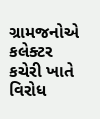ગ્રામજનોએ કલેક્ટર કચેરી ખાતે વિરોધ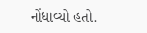નોંધાવ્યો હતો.